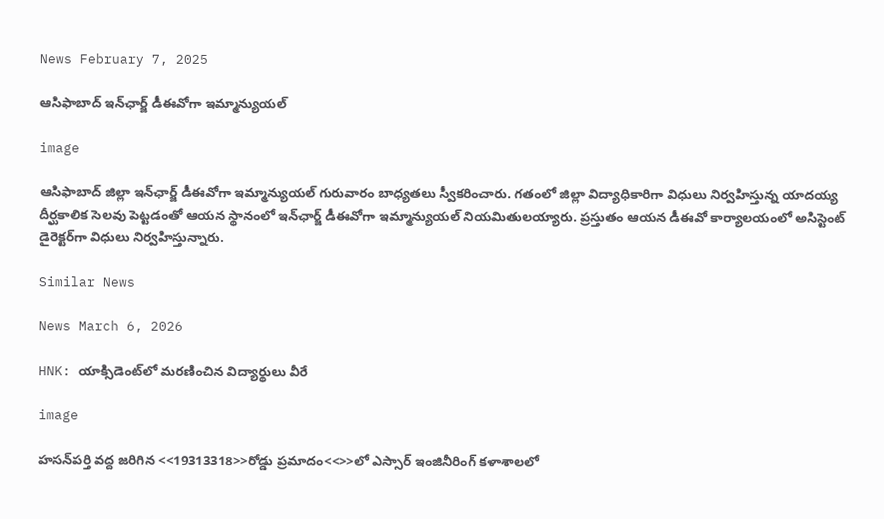News February 7, 2025

ఆసిఫాబాద్‌ ఇన్‌ఛార్జ్ డీఈవోగా ఇమ్మాన్యుయల్

image

ఆసిఫాబాద్ జిల్లా ఇన్‌ఛార్జ్ డీఈవోగా ఇమ్మాన్యుయల్ గురువారం బాధ్యతలు స్వీకరించారు. గతంలో జిల్లా విద్యాధికారిగా విధులు నిర్వహిస్తున్న యాదయ్య దీర్ఘకాలిక సెలవు పెట్టడంతో ఆయన స్థానంలో ఇన్‌ఛార్జ్ డీఈవోగా ఇమ్మాన్యుయల్ నియమితులయ్యారు. ప్రస్తుతం ఆయన డీఈవో కార్యాలయంలో అసిస్టెంట్ డైరెక్టర్‌గా విధులు నిర్వహిస్తున్నారు.

Similar News

News March 6, 2026

HNK: యాక్సిడెంట్‌లో మరణించిన విద్యార్థులు వీరే

image

హసన్‌పర్తి వద్ద జరిగిన <<19313318>>రోడ్డు ప్రమాదం<<>>లో ఎస్సార్ ఇంజినీరింగ్ కళాశాలలో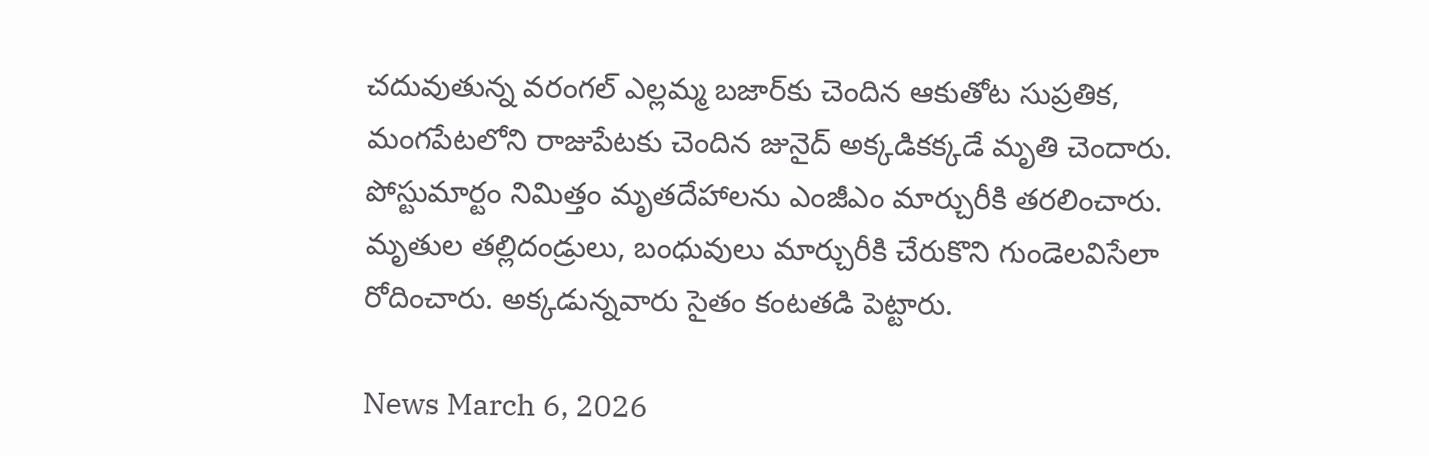చదువుతున్న వరంగల్ ఎల్లమ్మ బజార్‌కు చెందిన ఆకుతోట సుప్రతిక, మంగపేటలోని రాజుపేటకు చెందిన జునైద్ అక్కడికక్కడే మృతి చెందారు. పోస్టుమార్టం నిమిత్తం మృతదేహాలను ఎంజీఎం మార్చురీకి తరలించారు. మృతుల తల్లిదండ్రులు, బంధువులు మార్చురీకి చేరుకొని గుండెలవిసేలా రోదించారు. అక్కడున్నవారు సైతం కంటతడి పెట్టారు.

News March 6, 2026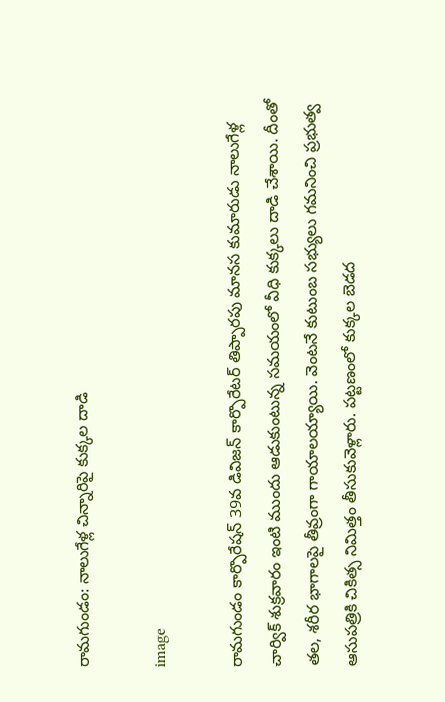రామగుండం: నాలుగేళ్ల చిన్నారిపై కుక్కల దాడి

image

రామగుండం కార్పొరేషన్ 39వ డివిజన్ కార్పొరేటర్ తిప్పారపు మానస కుమారుడు నాలుగేళ్ల చార్విక్ శుక్రవారం ఇంటి ముందు ఆడుకుంటున్న సమయంలో వీధి కుక్కలు దాడి చేశాయి. దీంతో తల, శరీర భాగాలపై తీవ్రంగా గాయాలయ్యాయి. వెంటనే కుటుంబ సభ్యులు గమనించి ప్రభుత్వ ఆసుపత్రికి చికిత్స నిమిత్తం తీసుకువెళ్లారు. పట్టణంలో కుక్కల బెడద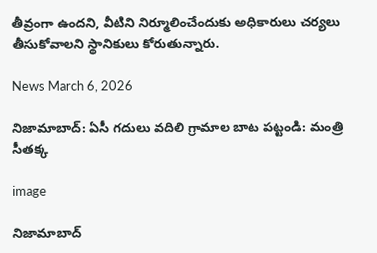తీవ్రంగా ఉందని, వీటిని నిర్మూలించేందుకు అధికారులు చర్యలు తీసుకోవాలని స్థానికులు కోరుతున్నారు.

News March 6, 2026

నిజామాబాద్: ఏసీ గదులు వదిలి గ్రామాల బాట పట్టండి: మంత్రి సీతక్క

image

నిజామాబాద్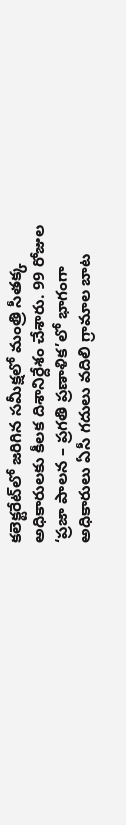కలెక్టరేట్‌లో జరిగిన సమీక్షలో మంత్రి సీతక్క అధికారులకు కీలక దిశానిర్దేశం చేశారు. 99 రోజుల ‘ప్రజా పాలన – ప్రగతి ప్రణాళిక’లో భాగంగా అధికారులు ఏసీ గదులు వదిలి గ్రామాల బాట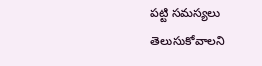పట్టి సమస్యలు తెలుసుకోవాలని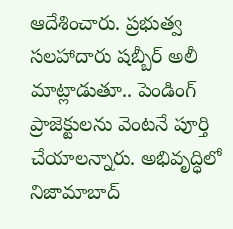ఆదేశించారు. ప్రభుత్వ సలహాదారు షబ్బీర్ అలీ మాట్లాడుతూ.. పెండింగ్ ప్రాజెక్టులను వెంటనే పూర్తి చేయాలన్నారు. అభివృద్ధిలో నిజామాబాద్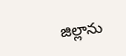జిల్లాను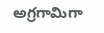అగ్రగామిగా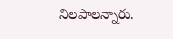నిలపాలన్నారు.